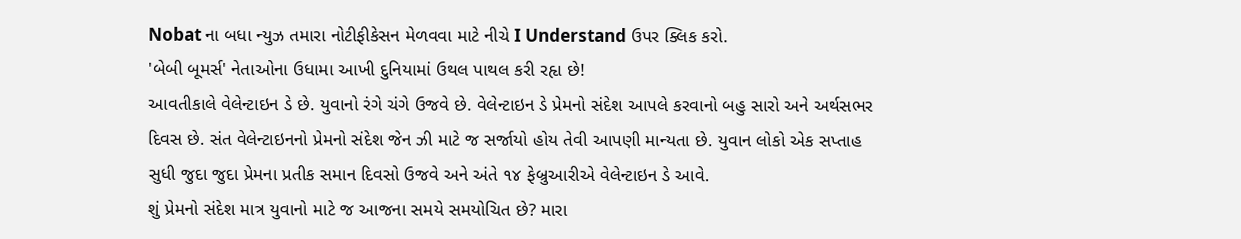Nobat ના બધા ન્યુઝ તમારા નોટીફીકેસન મેળવવા માટે નીચે I Understand ઉપર ક્લિક કરો.
'બેબી બૂમર્સ' નેતાઓના ઉધામા આખી દુનિયામાં ઉથલ પાથલ કરી રહૃા છે!
આવતીકાલે વેલેન્ટાઇન ડે છે. યુવાનો રંગે ચંગે ઉજવે છે. વેલેન્ટાઇન ડે પ્રેમનો સંદેશ આપલે કરવાનો બહુ સારો અને અર્થસભર દિવસ છે. સંત વેલેન્ટાઇનનો પ્રેમનો સંદેશ જેન ઝી માટે જ સર્જાયો હોય તેવી આપણી માન્યતા છે. યુવાન લોકો એક સપ્તાહ સુધી જુદા જુદા પ્રેમના પ્રતીક સમાન દિવસો ઉજવે અને અંતે ૧૪ ફેબ્રુઆરીએ વેલેન્ટાઇન ડે આવે.
શું પ્રેમનો સંદેશ માત્ર યુવાનો માટે જ આજના સમયે સમયોચિત છે? મારા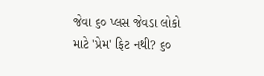જેવા ૬૦ પ્લસ જેવડા લોકો માટે 'પ્રેમ' ફિટ નથી? ૬૦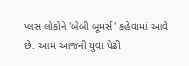પ્લસ લોકોને 'બેબી બૂમર્સ' કહેવામાં આવે છે. આમ આજની યુવા પેઢી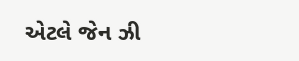એટલે જેન ઝી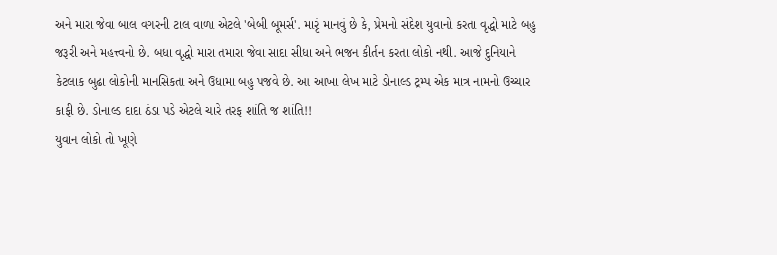અને મારા જેવા બાલ વગરની ટાલ વાળા એટલે 'બેબી બૂમર્સ'. મારૃં માનવું છે કે, પ્રેમનો સંદેશ યુવાનો કરતા વૃદ્ધો માટે બહુ જરૂરી અને મહત્ત્વનો છે. બધા વૃદ્ધો મારા તમારા જેવા સાદા સીધા અને ભજન કીર્તન કરતા લોકો નથી. આજે દુનિયાને કેટલાક બુઢા લોકોની માનસિકતા અને ઉધામા બહુ પજવે છે. આ આખા લેખ માટે ડોનાલ્ડ ટ્રમ્પ એક માત્ર નામનો ઉચ્ચાર કાફી છે. ડોનાલ્ડ દાદા ઠંડા પડે એટલે ચારે તરફ શાંતિ જ શાંતિ!!
યુવાન લોકો તો ખૂણે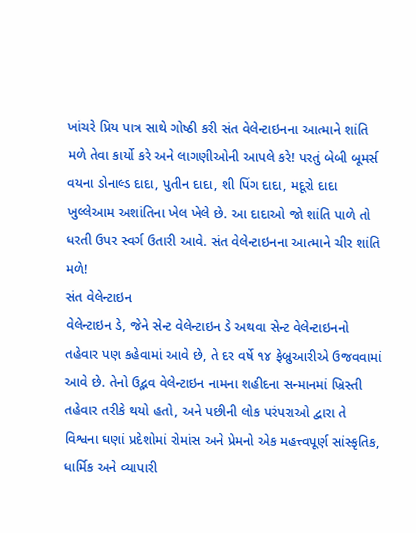ખાંચરે પ્રિય પાત્ર સાથે ગોષ્ઠી કરી સંત વેલેન્ટાઇનના આત્માને શાંતિ મળે તેવા કાર્યો કરે અને લાગણીઓની આપલે કરે! પરતું બેબી બૂમર્સ વયના ડોનાલ્ડ દાદા, પુતીન દાદા, શી પિંગ દાદા, મદૂરો દાદા ખુલ્લેઆમ અશાંતિના ખેલ ખેલે છે. આ દાદાઓ જો શાંતિ પાળે તો ધરતી ઉપર સ્વર્ગ ઉતારી આવે. સંત વેલેન્ટાઇનના આત્માને ચીર શાંતિ મળે!
સંત વેલેન્ટાઇન
વેલેન્ટાઇન ડે, જેને સેન્ટ વેલેન્ટાઇન ડે અથવા સેન્ટ વેલેન્ટાઇનનો તહેવાર પણ કહેવામાં આવે છે, તે દર વર્ષે ૧૪ ફેબ્રુઆરીએ ઉજવવામાં આવે છે. તેનો ઉદ્ભવ વેલેન્ટાઇન નામના શહીદના સન્માનમાં ખ્રિસ્તી તહેવાર તરીકે થયો હતો, અને પછીની લોક પરંપરાઓ દ્વારા તે વિશ્વના ઘણાં પ્રદેશોમાં રોમાંસ અને પ્રેમનો એક મહત્ત્વપૂર્ણ સાંસ્કૃતિક, ધાર્મિક અને વ્યાપારી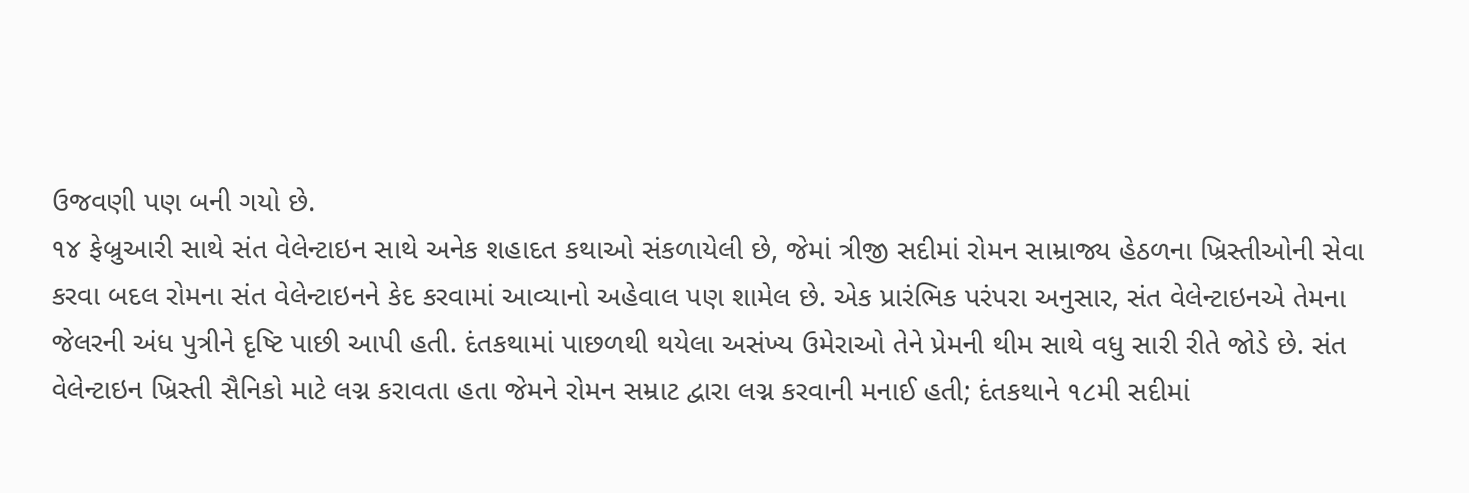ઉજવણી પણ બની ગયો છે.
૧૪ ફેબ્રુઆરી સાથે સંત વેલેન્ટાઇન સાથે અનેક શહાદત કથાઓ સંકળાયેલી છે, જેમાં ત્રીજી સદીમાં રોમન સામ્રાજ્ય હેઠળના ખ્રિસ્તીઓની સેવા કરવા બદલ રોમના સંત વેલેન્ટાઇનને કેદ કરવામાં આવ્યાનો અહેવાલ પણ શામેલ છે. એક પ્રારંભિક પરંપરા અનુસાર, સંત વેલેન્ટાઇનએ તેમના જેલરની અંધ પુત્રીને દૃષ્ટિ પાછી આપી હતી. દંતકથામાં પાછળથી થયેલા અસંખ્ય ઉમેરાઓ તેને પ્રેમની થીમ સાથે વધુ સારી રીતે જોડે છે. સંત વેલેન્ટાઇન ખ્રિસ્તી સૈનિકો માટે લગ્ન કરાવતા હતા જેમને રોમન સમ્રાટ દ્વારા લગ્ન કરવાની મનાઈ હતી; દંતકથાને ૧૮મી સદીમાં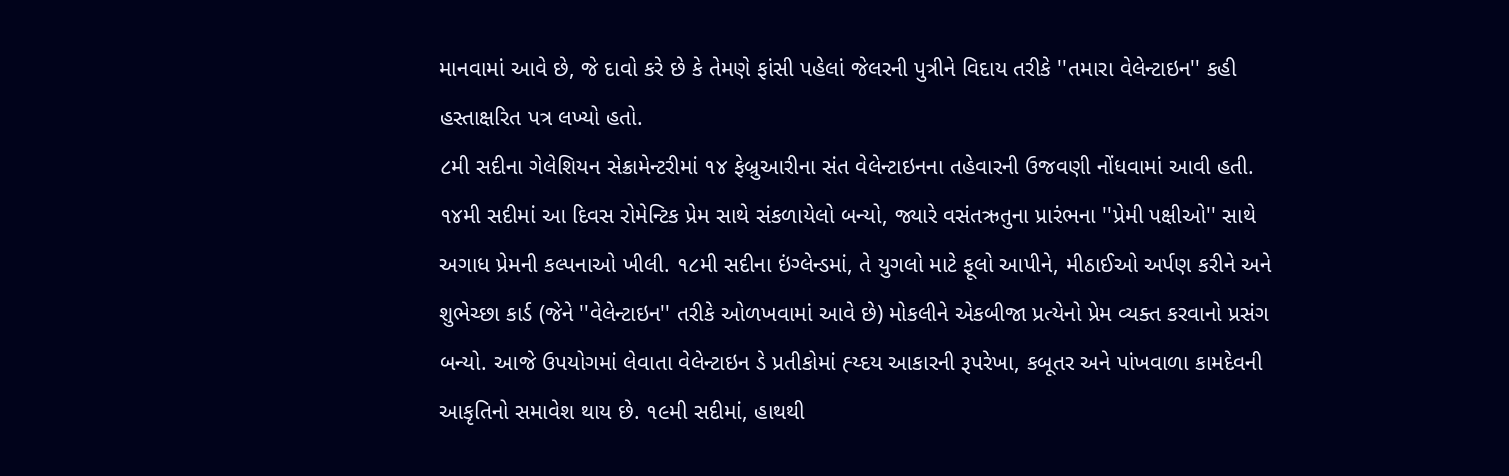માનવામાં આવે છે, જે દાવો કરે છે કે તેમણે ફાંસી પહેલાં જેલરની પુત્રીને વિદાય તરીકે ''તમારા વેલેન્ટાઇન'' કહી હસ્તાક્ષરિત પત્ર લખ્યો હતો.
૮મી સદીના ગેલેશિયન સેક્રામેન્ટરીમાં ૧૪ ફેબ્રુઆરીના સંત વેલેન્ટાઇનના તહેવારની ઉજવણી નોંધવામાં આવી હતી. ૧૪મી સદીમાં આ દિવસ રોમેન્ટિક પ્રેમ સાથે સંકળાયેલો બન્યો, જ્યારે વસંતઋતુના પ્રારંભના ''પ્રેમી પક્ષીઓ'' સાથે અગાધ પ્રેમની કલ્પનાઓ ખીલી. ૧૮મી સદીના ઇંગ્લેન્ડમાં, તે યુગલો માટે ફૂલો આપીને, મીઠાઈઓ અર્પણ કરીને અને શુભેચ્છા કાર્ડ (જેને ''વેલેન્ટાઇન'' તરીકે ઓળખવામાં આવે છે) મોકલીને એકબીજા પ્રત્યેનો પ્રેમ વ્યક્ત કરવાનો પ્રસંગ બન્યો. આજે ઉપયોગમાં લેવાતા વેલેન્ટાઇન ડે પ્રતીકોમાં હ્ય્દય આકારની રૂપરેખા, કબૂતર અને પાંખવાળા કામદેવની આકૃતિનો સમાવેશ થાય છે. ૧૯મી સદીમાં, હાથથી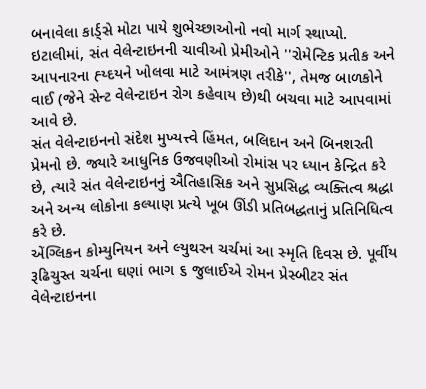બનાવેલા કાર્ડ્સે મોટા પાયે શુભેચ્છાઓનો નવો માર્ગ સ્થાપ્યો. ઇટાલીમાં, સંત વેલેન્ટાઇનની ચાવીઓ પ્રેમીઓને ''રોમેન્ટિક પ્રતીક અને આપનારના હ્ય્દયને ખોલવા માટે આમંત્રણ તરીકે'', તેમજ બાળકોને વાઈ (જેને સેન્ટ વેલેન્ટાઇન રોગ કહેવાય છે)થી બચવા માટે આપવામાં આવે છે.
સંત વેલેન્ટાઇનનો સંદેશ મુખ્યત્ત્વે હિંમત, બલિદાન અને બિનશરતી પ્રેમનો છે. જ્યારે આધુનિક ઉજવણીઓ રોમાંસ પર ધ્યાન કેન્દ્રિત કરે છે, ત્યારે સંત વેલેન્ટાઇનનું ઐતિહાસિક અને સુપ્રસિદ્ધ વ્યક્તિત્વ શ્રદ્ધા અને અન્ય લોકોના કલ્યાણ પ્રત્યે ખૂબ ઊંડી પ્રતિબદ્ધતાનું પ્રતિનિધિત્વ કરે છે.
એંગ્લિકન કોમ્યુનિયન અને લ્યુથરન ચર્ચમાં આ સ્મૃતિ દિવસ છે. પૂર્વીય રૂઢિચુસ્ત ચર્ચના ઘણાં ભાગ ૬ જુલાઈએ રોમન પ્રેસ્બીટર સંત વેલેન્ટાઇનના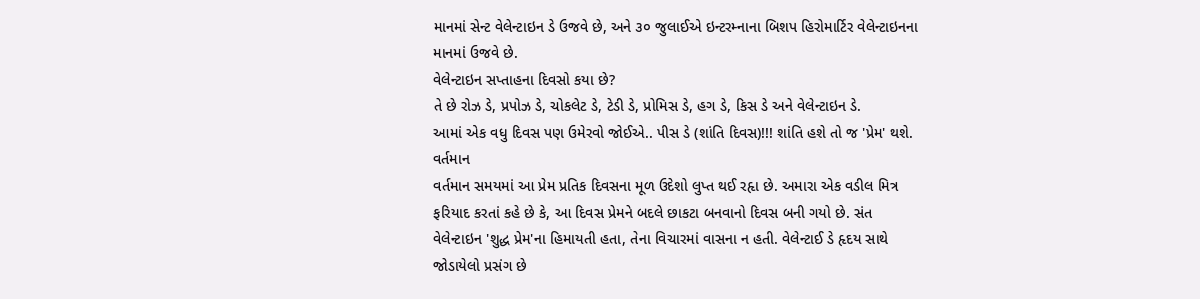માનમાં સેન્ટ વેલેન્ટાઇન ડે ઉજવે છે, અને ૩૦ જુલાઈએ ઇન્ટરમ્નાના બિશપ હિરોમાર્ટિર વેલેન્ટાઇનના માનમાં ઉજવે છે.
વેલેન્ટાઇન સપ્તાહના દિવસો કયા છે?
તે છે રોઝ ડે, પ્રપોઝ ડે, ચોકલેટ ડે, ટેડી ડે, પ્રોમિસ ડે, હગ ડે, કિસ ડે અને વેલેન્ટાઇન ડે.
આમાં એક વધુ દિવસ પણ ઉમેરવો જોઈએ.. પીસ ડે (શાંતિ દિવસ)!!! શાંતિ હશે તો જ 'પ્રેમ' થશે.
વર્તમાન
વર્તમાન સમયમાં આ પ્રેમ પ્રતિક દિવસના મૂળ ઉદેશો લુપ્ત થઈ રહૃા છે. અમારા એક વડીલ મિત્ર ફરિયાદ કરતાં કહે છે કે, આ દિવસ પ્રેમને બદલે છાકટા બનવાનો દિવસ બની ગયો છે. સંત વેલેન્ટાઇન 'શુદ્ધ પ્રેમ'ના હિમાયતી હતા, તેના વિચારમાં વાસના ન હતી. વેલેન્ટાઈ ડે હૃદય સાથે જોડાયેલો પ્રસંગ છે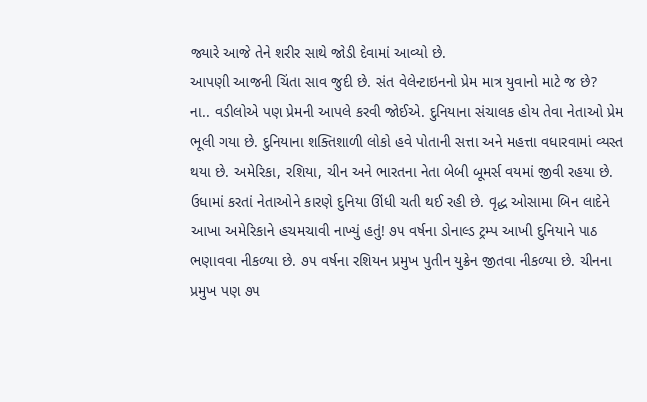જ્યારે આજે તેને શરીર સાથે જોડી દેવામાં આવ્યો છે.
આપણી આજની ચિંતા સાવ જુદી છે. સંત વેલેન્ટાઇનનો પ્રેમ માત્ર યુવાનો માટે જ છે?
ના.. વડીલોએ પણ પ્રેમની આપલે કરવી જોઈએ. દુનિયાના સંચાલક હોય તેવા નેતાઓ પ્રેમ ભૂલી ગયા છે. દુનિયાના શક્તિશાળી લોકો હવે પોતાની સત્તા અને મહત્તા વધારવામાં વ્યસ્ત થયા છે. અમેરિકા, રશિયા, ચીન અને ભારતના નેતા બેબી બૂમર્સ વયમાં જીવી રહયા છે. ઉધામાં કરતાં નેતાઓને કારણે દુનિયા ઊંધી ચતી થઈ રહી છે. વૃદ્ધ ઓસામા બિન લાદેને આખા અમેરિકાને હચમચાવી નાખ્યું હતું! ૭૫ વર્ષના ડોનાલ્ડ ટ્રમ્પ આખી દુનિયાને પાઠ ભણાવવા નીકળ્યા છે. ૭૫ વર્ષના રશિયન પ્રમુખ પુતીન યુક્રેન જીતવા નીકળ્યા છે. ચીનના પ્રમુખ પણ ૭૫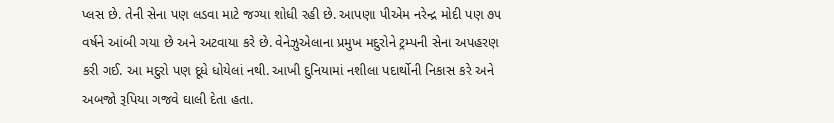પ્લસ છે. તેની સેના પણ લડવા માટે જગ્યા શોધી રહી છે. આપણા પીએમ નરેન્દ્ર મોદી પણ ૭૫ વર્ષને આંબી ગયા છે અને અટવાયા કરે છે. વેનેઝુએલાના પ્રમુખ મદુરોને ટ્રમ્પની સેના અપહરણ કરી ગઈ. આ મદુરો પણ દૂધે ધોયેલાં નથી. આખી દુનિયામાં નશીલા પદાર્થોની નિકાસ કરે અને અબજો રૂપિયા ગજવે ઘાલી દેતા હતા.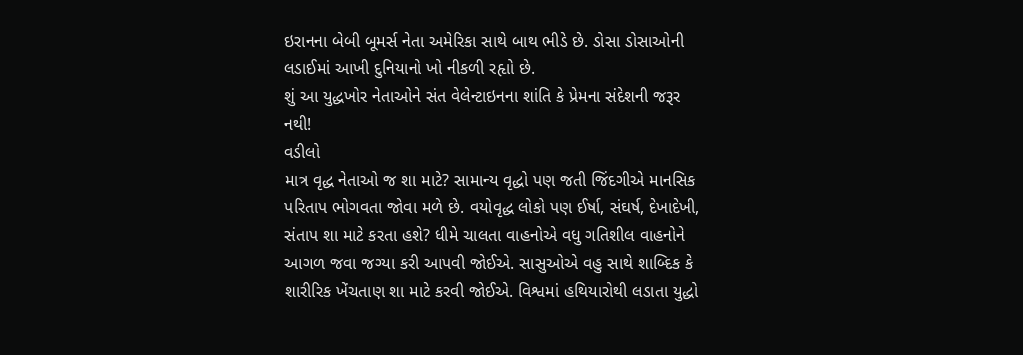ઇરાનના બેબી બૂમર્સ નેતા અમેરિકા સાથે બાથ ભીડે છે. ડોસા ડોસાઓની લડાઈમાં આખી દુનિયાનો ખો નીકળી રહૃાો છે.
શું આ યુદ્ધખોર નેતાઓને સંત વેલેન્ટાઇનના શાંતિ કે પ્રેમના સંદેશની જરૂર નથી!
વડીલો
માત્ર વૃદ્ધ નેતાઓ જ શા માટે? સામાન્ય વૃદ્ધો પણ જતી જિંદગીએ માનસિક પરિતાપ ભોગવતા જોવા મળે છે. વયોવૃદ્ધ લોકો પણ ઈર્ષા, સંઘર્ષ, દેખાદેખી, સંતાપ શા માટે કરતા હશે? ધીમે ચાલતા વાહનોએ વધુ ગતિશીલ વાહનોને આગળ જવા જગ્યા કરી આપવી જોઈએ. સાસુઓએ વહુ સાથે શાબ્દિક કે શારીરિક ખેંચતાણ શા માટે કરવી જોઈએ. વિશ્વમાં હથિયારોથી લડાતા યુદ્ધો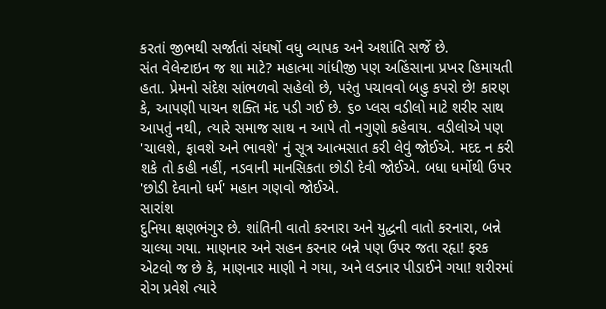કરતાં જીભથી સર્જાતાં સંઘર્ષો વધુ વ્યાપક અને અશાંતિ સર્જે છે.
સંત વેલેન્ટાઇન જ શા માટે? મહાત્મા ગાંધીજી પણ અહિંસાના પ્રખર હિમાયતી હતા. પ્રેમનો સંદેશ સાંભળવો સહેલો છે, પરંતુ પચાવવો બહુ કપરો છે! કારણ કે, આપણી પાચન શક્તિ મંદ પડી ગઈ છે. ૬૦ પ્લસ વડીલો માટે શરીર સાથ આપતું નથી, ત્યારે સમાજ સાથ ન આપે તો નગુણો કહેવાય. વડીલોએ પણ 'ચાલશે, ફાવશે અને ભાવશે' નું સૂત્ર આત્મસાત કરી લેવું જોઈએ. મદદ ન કરી શકે તો કહી નહીં, નડવાની માનસિકતા છોડી દેવી જોઈએ. બધા ધર્મોથી ઉપર 'છોડી દેવાનો ધર્મ' મહાન ગણવો જોઈએ.
સારાંશ
દુનિયા ક્ષણભંગુર છે. શાંતિની વાતો કરનારા અને યુદ્ધની વાતો કરનારા, બન્ને ચાલ્યા ગયા. માણનાર અને સહન કરનાર બન્ને પણ ઉપર જતા રહૃા! ફરક એટલો જ છે કે, માણનાર માણી ને ગયા, અને લડનાર પીડાઈને ગયા! શરીરમાં રોગ પ્રવેશે ત્યારે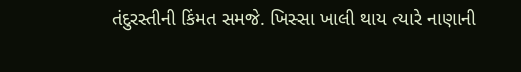તંદુરસ્તીની કિંમત સમજે. ખિસ્સા ખાલી થાય ત્યારે નાણાની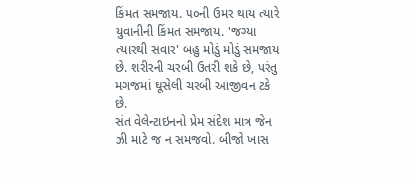કિંમત સમજાય. ૫૦ની ઉમર થાય ત્યારે યુવાનીની કિંમત સમજાય. 'જગ્યા ત્યારથી સવાર' બહુ મોડું મોડું સમજાય છે. શરીરની ચરબી ઉતરી શકે છે, પરંતુ મગજમાં ઘૂસેલી ચરબી આજીવન ટકે છે.
સંત વેલેન્ટાઇનનો પ્રેમ સંદેશ માત્ર જેન ઝી માટે જ ન સમજવો. બીજો ખાસ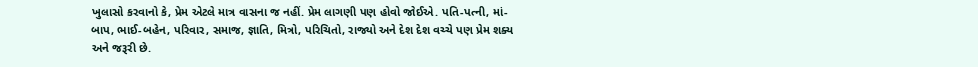ખુલાસો કરવાનો કે, પ્રેમ એટલે માત્ર વાસના જ નહીં. પ્રેમ લાગણી પણ હોવો જોઈએ. પતિ-પત્ની, માં-બાપ, ભાઈ-બહેન, પરિવાર, સમાજ, જ્ઞાતિ, મિત્રો, પરિચિતો, રાજ્યો અને દેશ દેશ વચ્ચે પણ પ્રેમ શક્ય અને જરૂરી છે.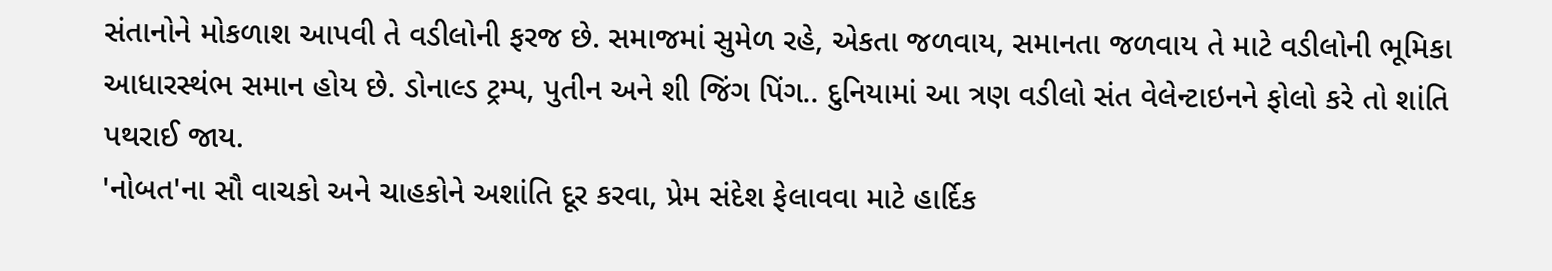સંતાનોને મોકળાશ આપવી તે વડીલોની ફરજ છે. સમાજમાં સુમેળ રહે, એકતા જળવાય, સમાનતા જળવાય તે માટે વડીલોની ભૂમિકા આધારસ્થંભ સમાન હોય છે. ડોનાલ્ડ ટ્રમ્પ, પુતીન અને શી જિંગ પિંગ.. દુનિયામાં આ ત્રણ વડીલો સંત વેલેન્ટાઇનને ફોલો કરે તો શાંતિ પથરાઈ જાય.
'નોબત'ના સૌ વાચકો અને ચાહકોને અશાંતિ દૂર કરવા, પ્રેમ સંદેશ ફેલાવવા માટે હાર્દિક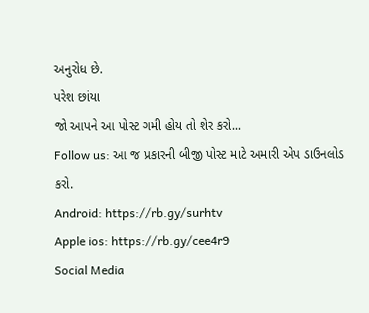અનુરોધ છે.
પરેશ છાંયા
જો આપને આ પોસ્ટ ગમી હોય તો શેર કરો...
Follow us: આ જ પ્રકારની બીજી પોસ્ટ માટે અમારી એપ ડાઉનલોડ કરો.
Android: https://rb.gy/surhtv
Apple ios: https://rb.gy/cee4r9
Social Media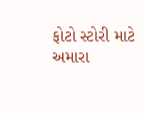ફોટો સ્ટોરી માટે અમારા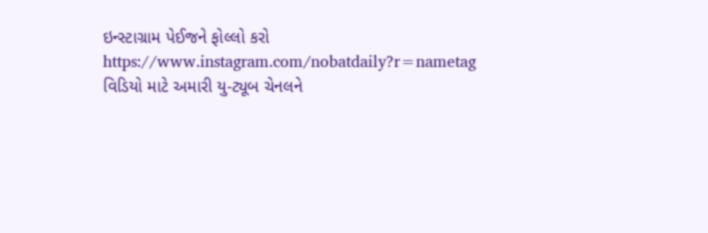ઇન્સ્ટાગ્રામ પેઈજને ફોલ્લો કરો
https://www.instagram.com/nobatdaily?r=nametag
વિડિયો માટે અમારી યુ-ટ્યૂબ ચેનલને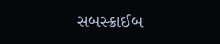સબસ્ક્રાઈબ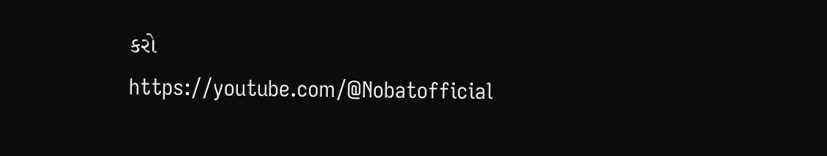કરો
https://youtube.com/@Nobatofficial